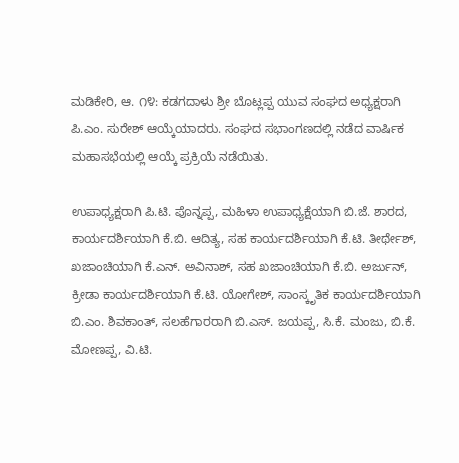ಮಡಿಕೇರಿ, ಆ. ೧೪: ಕಡಗದಾಳು ಶ್ರೀ ಬೊಟ್ಲಪ್ಪ ಯುವ ಸಂಘದ ಅಧ್ಯಕ್ಷರಾಗಿ ಪಿ.ಎಂ. ಸುರೇಶ್ ಆಯ್ಕೆಯಾದರು. ಸಂಘದ ಸಭಾಂಗಣದಲ್ಲಿ ನಡೆದ ವಾರ್ಷಿಕ ಮಹಾಸಭೆಯಲ್ಲಿ ಆಯ್ಕೆ ಪ್ರಕ್ರಿಯೆ ನಡೆಯಿತು.

ಉಪಾಧ್ಯಕ್ಷರಾಗಿ ಪಿ.ಟಿ. ಪೊನ್ನಪ್ಪ, ಮಹಿಳಾ ಉಪಾಧ್ಯಕ್ಷೆಯಾಗಿ ಬಿ.ಜೆ. ಶಾರದ, ಕಾರ್ಯದರ್ಶಿಯಾಗಿ ಕೆ.ಬಿ. ಆದಿತ್ಯ, ಸಹ ಕಾರ್ಯದರ್ಶಿಯಾಗಿ ಕೆ.ಟಿ. ತೀರ್ಥೇಶ್, ಖಜಾಂಚಿಯಾಗಿ ಕೆ.ಎನ್. ಅವಿನಾಶ್, ಸಹ ಖಜಾಂಚಿಯಾಗಿ ಕೆ.ಬಿ. ಅರ್ಜುನ್, ಕ್ರೀಡಾ ಕಾರ್ಯದರ್ಶಿಯಾಗಿ ಕೆ.ಟಿ. ಯೋಗೇಶ್, ಸಾಂಸ್ಕೃತಿಕ ಕಾರ್ಯದರ್ಶಿಯಾಗಿ ಬಿ.ಎಂ. ಶಿವಕಾಂತ್, ಸಲಹೆಗಾರರಾಗಿ ಬಿ.ಎಸ್. ಜಯಪ್ಪ, ಸಿ.ಕೆ. ಮಂಜು, ಬಿ.ಕೆ. ಮೋಣಪ್ಪ, ವಿ.ಟಿ.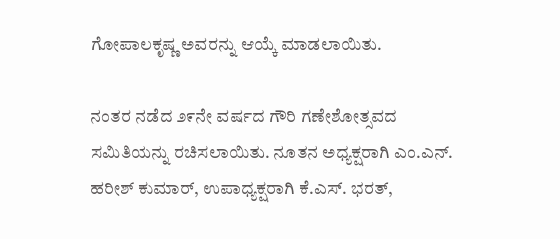ಗೋಪಾಲಕೃಷ್ಣ ಅವರನ್ನು ಆಯ್ಕೆ ಮಾಡಲಾಯಿತು.

ನಂತರ ನಡೆದ ೨೯ನೇ ವರ್ಷದ ಗೌರಿ ಗಣೇಶೋತ್ಸವದ ಸಮಿತಿಯನ್ನು ರಚಿಸಲಾಯಿತು. ನೂತನ ಅಧ್ಯಕ್ಷರಾಗಿ ಎಂ.ಎನ್. ಹರೀಶ್ ಕುಮಾರ್, ಉಪಾಧ್ಯಕ್ಷರಾಗಿ ಕೆ.ಎಸ್. ಭರತ್,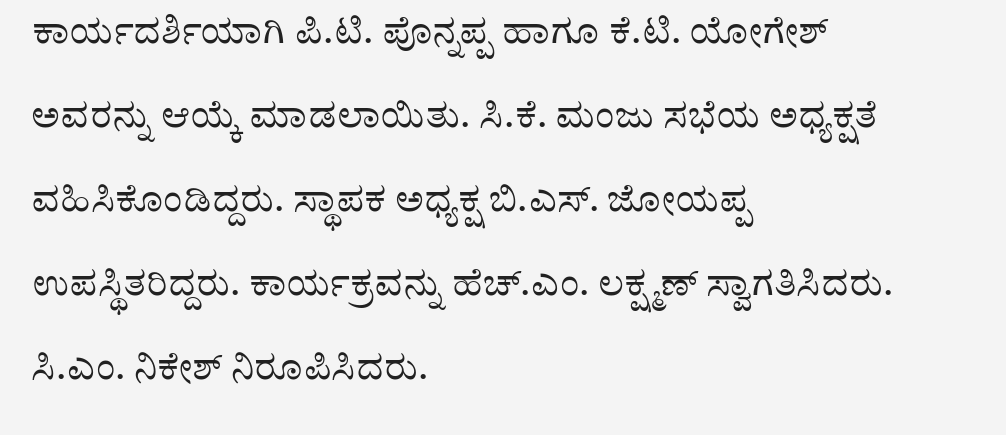ಕಾರ್ಯದರ್ಶಿಯಾಗಿ ಪಿ.ಟಿ. ಪೊನ್ನಪ್ಪ ಹಾಗೂ ಕೆ.ಟಿ. ಯೋಗೇಶ್ ಅವರನ್ನು ಆಯ್ಕೆ ಮಾಡಲಾಯಿತು. ಸಿ.ಕೆ. ಮಂಜು ಸಭೆಯ ಅಧ್ಯಕ್ಷತೆ ವಹಿಸಿಕೊಂಡಿದ್ದರು. ಸ್ಥಾಪಕ ಅಧ್ಯಕ್ಷ ಬಿ.ಎಸ್. ಜೋಯಪ್ಪ ಉಪಸ್ಥಿತರಿದ್ದರು. ಕಾರ್ಯಕ್ರವನ್ನು ಹೆಚ್.ಎಂ. ಲಕ್ಷ್ಮಣ್ ಸ್ವಾಗತಿಸಿದರು. ಸಿ.ಎಂ. ನಿಕೇಶ್ ನಿರೂಪಿಸಿದರು.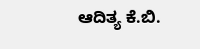ಆದಿತ್ಯ ಕೆ.ಬಿ.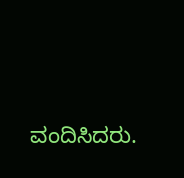ವಂದಿಸಿದರು.